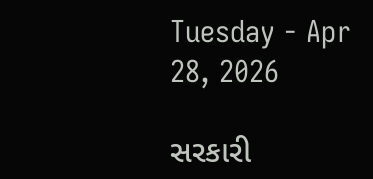Tuesday - Apr 28, 2026

સરકારી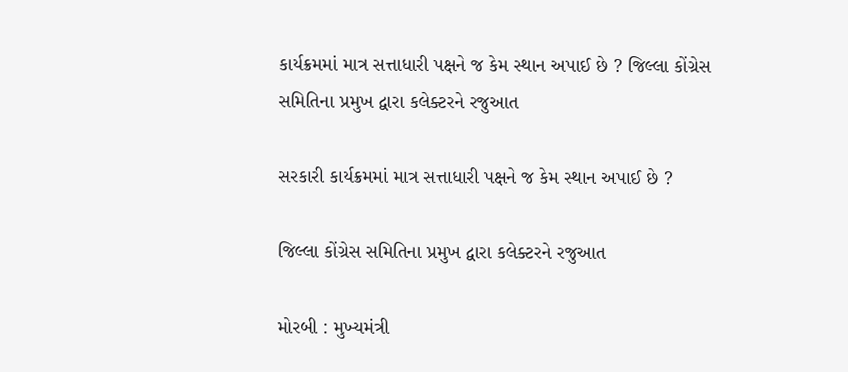કાર્યક્રમમાં માત્ર સત્તાધારી પક્ષને જ કેમ સ્થાન અપાઈ છે ? જિલ્લા કોંગ્રેસ સમિતિના પ્રમુખ દ્વારા કલેક્ટરને રજુઆત

સરકારી કાર્યક્રમમાં માત્ર સત્તાધારી પક્ષને જ કેમ સ્થાન અપાઈ છે ?

જિલ્લા કોંગ્રેસ સમિતિના પ્રમુખ દ્વારા કલેક્ટરને રજુઆત

મોરબી : મુખ્યમંત્રી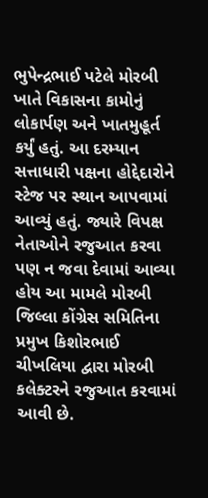ભુપેન્દ્રભાઈ પટેલે મોરબી ખાતે વિકાસના કામોનું લોકાર્પણ અને ખાતમુહૂર્ત કર્યું હતું. આ દરમ્યાન સત્તાધારી પક્ષના હોદ્દેદારોને સ્ટેજ પર સ્થાન આપવામાં આવ્યું હતું. જ્યારે વિપક્ષ નેતાઓને રજુઆત કરવા પણ ન જવા દેવામાં આવ્યા હોય આ મામલે મોરબી જિલ્લા કોંગ્રેસ સમિતિના પ્રમુખ કિશોરભાઈ ચીખલિયા દ્વારા મોરબી કલેક્ટરને રજુઆત કરવામાં આવી છે.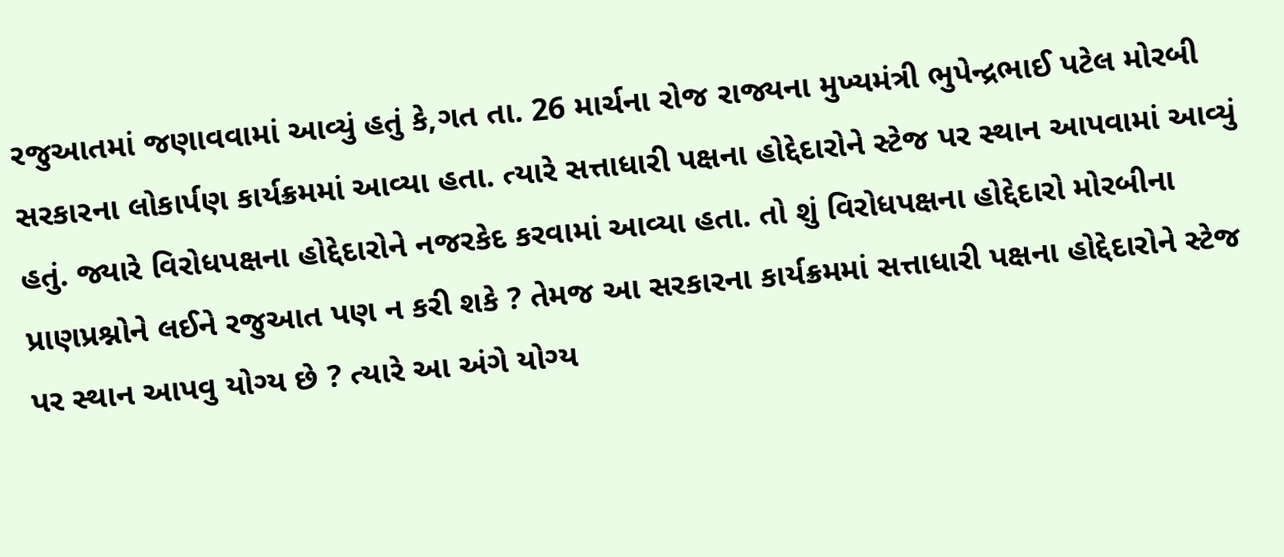રજુઆતમાં જણાવવામાં આવ્યું હતું કે,ગત તા. 26 માર્ચના રોજ રાજ્યના મુખ્યમંત્રી ભુપેન્દ્રભાઈ પટેલ મોરબી સરકારના લોકાર્પણ કાર્યક્રમમાં આવ્યા હતા. ત્યારે સત્તાધારી પક્ષના હોદ્દેદારોને સ્ટેજ પર સ્થાન આપવામાં આવ્યું હતું. જ્યારે વિરોધપક્ષના હોદ્દેદારોને નજરકેદ કરવામાં આવ્યા હતા. તો શું વિરોધપક્ષના હોદ્દેદારો મોરબીના પ્રાણપ્રશ્નોને લઈને રજુઆત પણ ન કરી શકે ? તેમજ આ સરકારના કાર્યક્રમમાં સત્તાધારી પક્ષના હોદ્દેદારોને સ્ટેજ પર સ્થાન આપવુ યોગ્ય છે ? ત્યારે આ અંગે યોગ્ય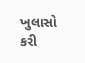ખુલાસો કરી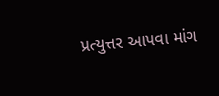પ્રત્યુત્તર આપવા માંગ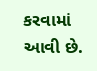કરવામાં આવી છે.